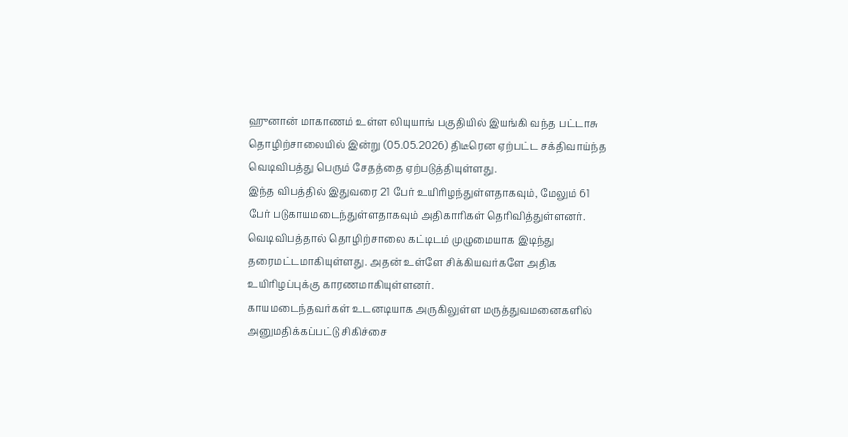ஹுனான் மாகாணம் உள்ள லியுயாங் பகுதியில் இயங்கி வந்த பட்டாசு தொழிற்சாலையில் இன்று (05.05.2026) திடீரென ஏற்பட்ட சக்திவாய்ந்த வெடிவிபத்து பெரும் சேதத்தை ஏற்படுத்தியுள்ளது.
இந்த விபத்தில் இதுவரை 21 பேர் உயிரிழந்துள்ளதாகவும், மேலும் 61 பேர் படுகாயமடைந்துள்ளதாகவும் அதிகாரிகள் தெரிவித்துள்ளனர். வெடிவிபத்தால் தொழிற்சாலை கட்டிடம் முழுமையாக இடிந்து தரைமட்டமாகியுள்ளது. அதன் உள்ளே சிக்கியவர்களே அதிக உயிரிழப்புக்கு காரணமாகியுள்ளனர்.
காயமடைந்தவர்கள் உடனடியாக அருகிலுள்ள மருத்துவமனைகளில் அனுமதிக்கப்பட்டு சிகிச்சை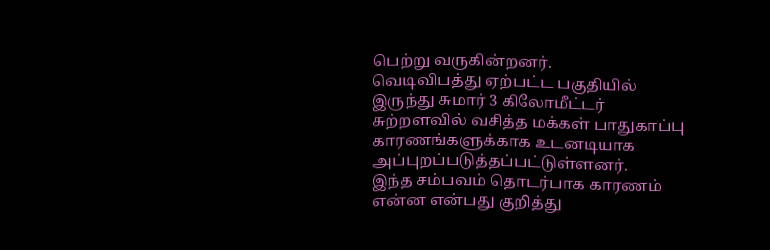பெற்று வருகின்றனர்.
வெடிவிபத்து ஏற்பட்ட பகுதியில் இருந்து சுமார் 3 கிலோமீட்டர் சுற்றளவில் வசித்த மக்கள் பாதுகாப்பு காரணங்களுக்காக உடனடியாக அப்புறப்படுத்தப்பட்டுள்ளனர்.
இந்த சம்பவம் தொடர்பாக காரணம் என்ன என்பது குறித்து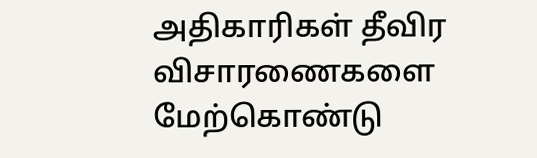அதிகாரிகள் தீவிர விசாரணைகளை மேற்கொண்டு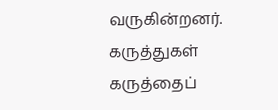வருகின்றனர்.
கருத்துகள்
கருத்தைப்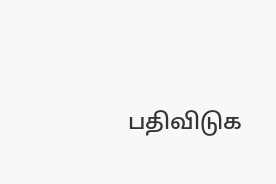பதிவிடுக